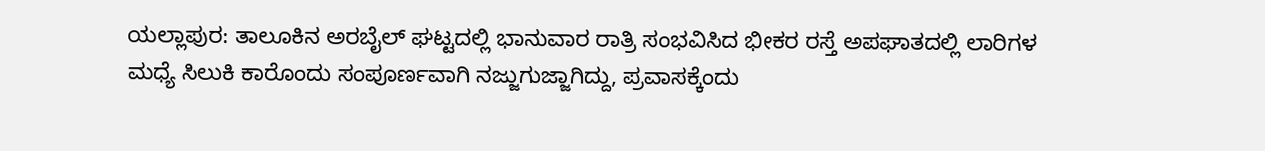ಯಲ್ಲಾಪುರ: ತಾಲೂಕಿನ ಅರಬೈಲ್ ಘಟ್ಟದಲ್ಲಿ ಭಾನುವಾರ ರಾತ್ರಿ ಸಂಭವಿಸಿದ ಭೀಕರ ರಸ್ತೆ ಅಪಘಾತದಲ್ಲಿ ಲಾರಿಗಳ ಮಧ್ಯೆ ಸಿಲುಕಿ ಕಾರೊಂದು ಸಂಪೂರ್ಣವಾಗಿ ನಜ್ಜುಗುಜ್ಜಾಗಿದ್ದು, ಪ್ರವಾಸಕ್ಕೆಂದು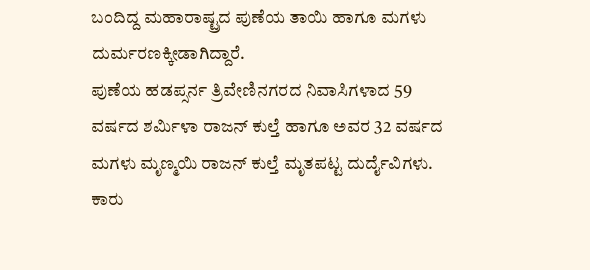ಬಂದಿದ್ದ ಮಹಾರಾಷ್ಟ್ರದ ಪುಣೆಯ ತಾಯಿ ಹಾಗೂ ಮಗಳು ದುರ್ಮರಣಕ್ಕೀಡಾಗಿದ್ದಾರೆ.
ಪುಣೆಯ ಹಡಪ್ಸರ್ನ ತ್ರಿವೇಣಿನಗರದ ನಿವಾಸಿಗಳಾದ 59 ವರ್ಷದ ಶರ್ಮಿಳಾ ರಾಜನ್ ಕುಲ್ತೆ ಹಾಗೂ ಅವರ 32 ವರ್ಷದ ಮಗಳು ಮೃಣ್ಮಯಿ ರಾಜನ್ ಕುಲ್ತೆ ಮೃತಪಟ್ಟ ದುರ್ದೈವಿಗಳು. ಕಾರು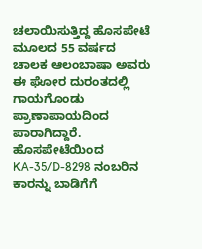ಚಲಾಯಿಸುತ್ತಿದ್ದ ಹೊಸಪೇಟೆ ಮೂಲದ 55 ವರ್ಷದ ಚಾಲಕ ಆಲಂಬಾಷಾ ಅವರು ಈ ಘೋರ ದುರಂತದಲ್ಲಿ ಗಾಯಗೊಂಡು ಪ್ರಾಣಾಪಾಯದಿಂದ ಪಾರಾಗಿದ್ದಾರೆ.
ಹೊಸಪೇಟೆಯಿಂದ KA-35/D-8298 ನಂಬರಿನ ಕಾರನ್ನು ಬಾಡಿಗೆಗೆ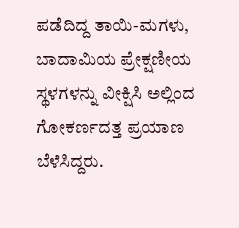ಪಡೆದಿದ್ದ ತಾಯಿ-ಮಗಳು, ಬಾದಾಮಿಯ ಪ್ರೇಕ್ಷಣೀಯ ಸ್ಥಳಗಳನ್ನು ವೀಕ್ಷಿಸಿ ಅಲ್ಲಿಂದ ಗೋಕರ್ಣದತ್ತ ಪ್ರಯಾಣ ಬೆಳೆಸಿದ್ದರು.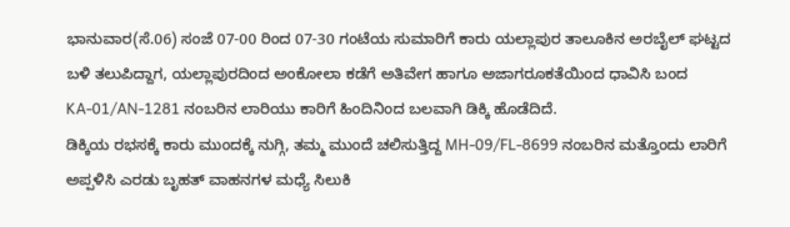ಭಾನುವಾರ(ಸೆ.06) ಸಂಜೆ 07-00 ರಿಂದ 07-30 ಗಂಟೆಯ ಸುಮಾರಿಗೆ ಕಾರು ಯಲ್ಲಾಪುರ ತಾಲೂಕಿನ ಅರಬೈಲ್ ಘಟ್ಟದ ಬಳಿ ತಲುಪಿದ್ದಾಗ, ಯಲ್ಲಾಪುರದಿಂದ ಅಂಕೋಲಾ ಕಡೆಗೆ ಅತಿವೇಗ ಹಾಗೂ ಅಜಾಗರೂಕತೆಯಿಂದ ಧಾವಿಸಿ ಬಂದ KA-01/AN-1281 ನಂಬರಿನ ಲಾರಿಯು ಕಾರಿಗೆ ಹಿಂದಿನಿಂದ ಬಲವಾಗಿ ಡಿಕ್ಕಿ ಹೊಡೆದಿದೆ.
ಡಿಕ್ಕಿಯ ರಭಸಕ್ಕೆ ಕಾರು ಮುಂದಕ್ಕೆ ನುಗ್ಗಿ, ತಮ್ಮ ಮುಂದೆ ಚಲಿಸುತ್ತಿದ್ದ MH-09/FL-8699 ನಂಬರಿನ ಮತ್ತೊಂದು ಲಾರಿಗೆ ಅಪ್ಪಳಿಸಿ ಎರಡು ಬೃಹತ್ ವಾಹನಗಳ ಮಧ್ಯೆ ಸಿಲುಕಿ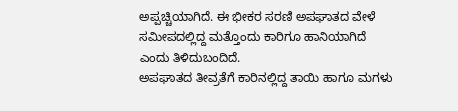ಅಪ್ಪಚ್ಚಿಯಾಗಿದೆ. ಈ ಭೀಕರ ಸರಣಿ ಅಪಘಾತದ ವೇಳೆ ಸಮೀಪದಲ್ಲಿದ್ದ ಮತ್ತೊಂದು ಕಾರಿಗೂ ಹಾನಿಯಾಗಿದೆ ಎಂದು ತಿಳಿದುಬಂದಿದೆ.
ಅಪಘಾತದ ತೀವ್ರತೆಗೆ ಕಾರಿನಲ್ಲಿದ್ದ ತಾಯಿ ಹಾಗೂ ಮಗಳು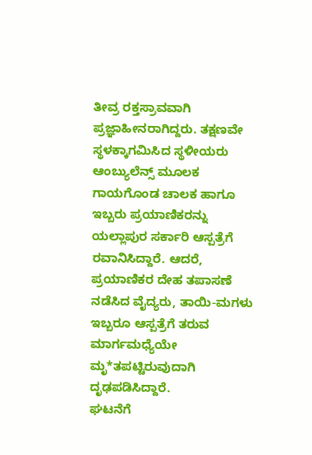ತೀವ್ರ ರಕ್ತಸ್ರಾವವಾಗಿ ಪ್ರಜ್ಞಾಹೀನರಾಗಿದ್ದರು. ತಕ್ಷಣವೇ ಸ್ಥಳಕ್ಕಾಗಮಿಸಿದ ಸ್ಥಳೀಯರು ಆಂಬ್ಯುಲೆನ್ಸ್ ಮೂಲಕ ಗಾಯಗೊಂಡ ಚಾಲಕ ಹಾಗೂ ಇಬ್ಬರು ಪ್ರಯಾಣಿಕರನ್ನು ಯಲ್ಲಾಪುರ ಸರ್ಕಾರಿ ಆಸ್ಪತ್ರೆಗೆ ರವಾನಿಸಿದ್ದಾರೆ. ಆದರೆ, ಪ್ರಯಾಣಿಕರ ದೇಹ ತಪಾಸಣೆ ನಡೆಸಿದ ವೈದ್ಯರು, ತಾಯಿ-ಮಗಳು ಇಬ್ಬರೂ ಆಸ್ಪತ್ರೆಗೆ ತರುವ ಮಾರ್ಗಮಧ್ಯೆಯೇ ಮೃ*ತಪಟ್ಟಿರುವುದಾಗಿ ದೃಢಪಡಿಸಿದ್ದಾರೆ.
ಘಟನೆಗೆ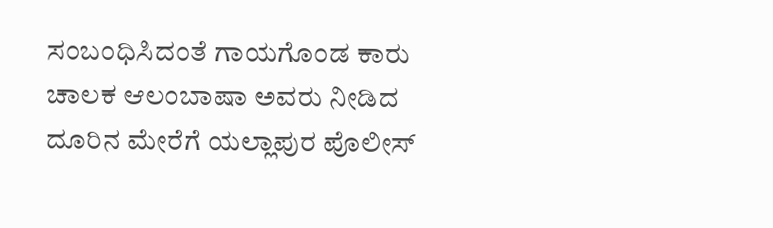ಸಂಬಂಧಿಸಿದಂತೆ ಗಾಯಗೊಂಡ ಕಾರು ಚಾಲಕ ಆಲಂಬಾಷಾ ಅವರು ನೀಡಿದ ದೂರಿನ ಮೇರೆಗೆ ಯಲ್ಲಾಪುರ ಪೊಲೀಸ್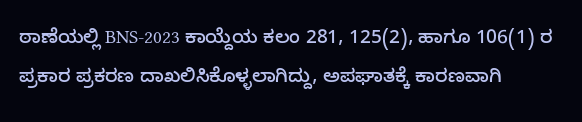ಠಾಣೆಯಲ್ಲಿ BNS-2023 ಕಾಯ್ದೆಯ ಕಲಂ 281, 125(2), ಹಾಗೂ 106(1) ರ ಪ್ರಕಾರ ಪ್ರಕರಣ ದಾಖಲಿಸಿಕೊಳ್ಳಲಾಗಿದ್ದು, ಅಪಘಾತಕ್ಕೆ ಕಾರಣವಾಗಿ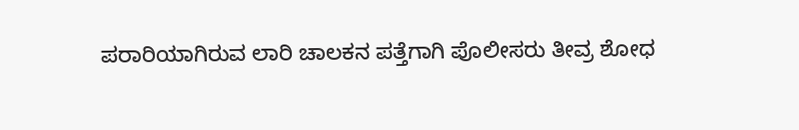ಪರಾರಿಯಾಗಿರುವ ಲಾರಿ ಚಾಲಕನ ಪತ್ತೆಗಾಗಿ ಪೊಲೀಸರು ತೀವ್ರ ಶೋಧ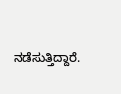ನಡೆಸುತ್ತಿದ್ದಾರೆ.